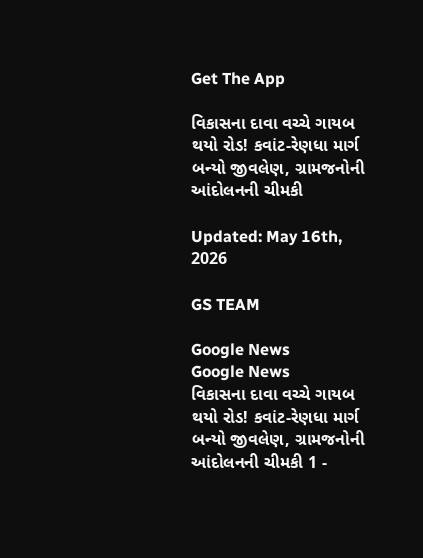Get The App

વિકાસના દાવા વચ્ચે ગાયબ થયો રોડ! કવાંટ-રેણધા માર્ગ બન્યો જીવલેણ, ગ્રામજનોની આંદોલનની ચીમકી

Updated: May 16th, 2026

GS TEAM

Google News
Google News
વિકાસના દાવા વચ્ચે ગાયબ થયો રોડ! કવાંટ-રેણધા માર્ગ બન્યો જીવલેણ, ગ્રામજનોની આંદોલનની ચીમકી 1 -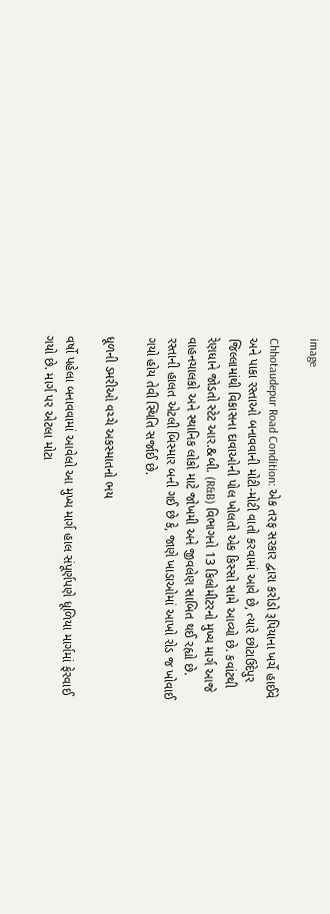image

Chhotaudepur Road Condition: એક તરફ સરકાર દ્વારા કરોડો રૂપિયાના ખર્ચે હાઈવે અને પાકા રસ્તાઓ બનાવવાની મોટી-મોટી વાતો કરવામાં આવે છે, ત્યારે છોટાઉદેપુર જિલ્લામાંથી વિકાસના દાવાઓની પોલ ખોલતો એક કિસ્સો સામે આવ્યો છે. કવાંટથી રેણધાને જોડતો સ્ટેટ આર.&બી. (R&B) વિભાગનો 13 કિલોમીટરનો મુખ્ય માર્ગ આજે વાહનચાલકો અને સ્થાનિક લોકો માટે જોખમી અને જીવલેણ સાબિત થઈ રહ્યો છે. રસ્તાની હાલત એટલી બિસ્માર બની ગઈ છે કે, જાણે ખાડાઓમાં આખો રોડ જ ખોવાઈ ગયો હોય તેવી સ્થિતિ સર્જાઈ છે.

ધૂળની ડમરીઓ વચ્ચે અકસ્માતનો ભય

વર્ષો પહેલા બનાવવામાં આવેલો આ મુખ્ય માર્ગ હાલ સંપૂર્ણપણે ધૂળિયા માર્ગમાં ફેરવાઈ ગયો છે. માર્ગ પર એટલા મોટા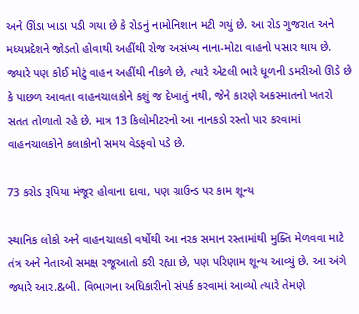અને ઊંડા ખાડા પડી ગયા છે કે રોડનું નામોનિશાન મટી ગયું છે. આ રોડ ગુજરાત અને મધ્યપ્રદેશને જોડતો હોવાથી અહીંથી રોજ અસંખ્ય નાના-મોટા વાહનો પસાર થાય છે. જ્યારે પણ કોઈ મોટું વાહન અહીંથી નીકળે છે, ત્યારે એટલી ભારે ધૂળની ડમરીઓ ઊડે છે કે પાછળ આવતા વાહનચાલકોને કશું જ દેખાતું નથી, જેને કારણે અકસ્માતનો ખતરો સતત તોળાતો રહે છે. માત્ર 13 કિલોમીટરનો આ નાનકડો રસ્તો પાર કરવામાં વાહનચાલકોને કલાકોનો સમય વેડફવો પડે છે.

73 કરોડ રૂપિયા મંજૂર હોવાના દાવા, પણ ગ્રાઉન્ડ પર કામ શૂન્ય

સ્થાનિક લોકો અને વાહનચાલકો વર્ષોથી આ નરક સમાન રસ્તામાંથી મુક્તિ મેળવવા માટે તંત્ર અને નેતાઓ સમક્ષ રજૂઆતો કરી રહ્યા છે, પણ પરિણામ શૂન્ય આવ્યું છે. આ અંગે જ્યારે આર.&બી. વિભાગના અધિકારીનો સંપર્ક કરવામાં આવ્યો ત્યારે તેમણે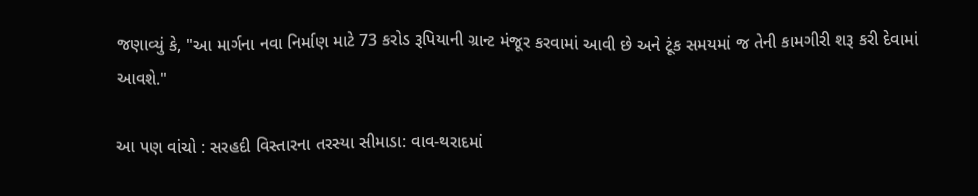જણાવ્યું કે, "આ માર્ગના નવા નિર્માણ માટે 73 કરોડ રૂપિયાની ગ્રાન્ટ મંજૂર કરવામાં આવી છે અને ટૂંક સમયમાં જ તેની કામગીરી શરૂ કરી દેવામાં આવશે."

આ પણ વાંચો : સરહદી વિસ્તારના તરસ્યા સીમાડા: વાવ-થરાદમાં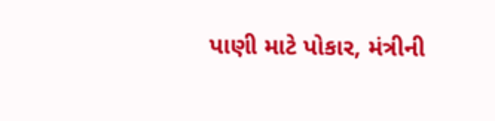પાણી માટે પોકાર, મંત્રીની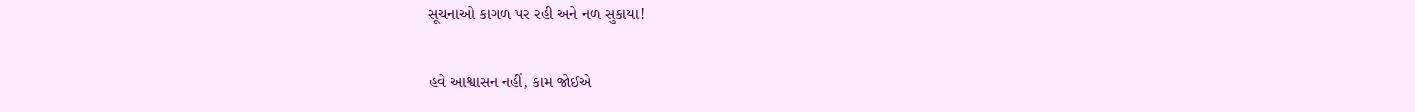સૂચનાઓ કાગળ પર રહી અને નળ સુકાયા!

હવે આશ્વાસન નહીં, કામ જોઈએ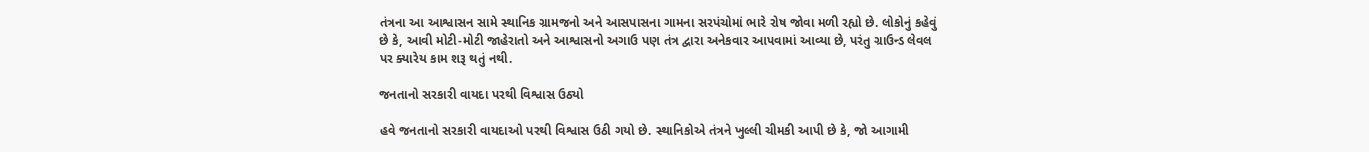તંત્રના આ આશ્વાસન સામે સ્થાનિક ગ્રામજનો અને આસપાસના ગામના સરપંચોમાં ભારે રોષ જોવા મળી રહ્યો છે. લોકોનું કહેવું છે કે, આવી મોટી-મોટી જાહેરાતો અને આશ્વાસનો અગાઉ પણ તંત્ર દ્વારા અનેકવાર આપવામાં આવ્યા છે, પરંતુ ગ્રાઉન્ડ લેવલ પર ક્યારેય કામ શરૂ થતું નથી.

જનતાનો સરકારી વાયદા પરથી વિશ્વાસ ઉઠ્યો

હવે જનતાનો સરકારી વાયદાઓ પરથી વિશ્વાસ ઉઠી ગયો છે. સ્થાનિકોએ તંત્રને ખુલ્લી ચીમકી આપી છે કે, જો આગામી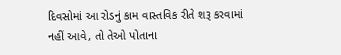દિવસોમાં આ રોડનું કામ વાસ્તવિક રીતે શરૂ કરવામાં નહીં આવે, તો તેઓ પોતાના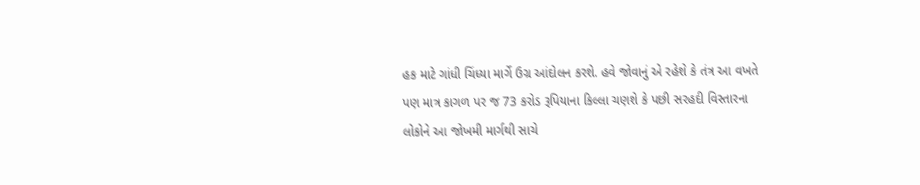હક માટે ગાંધી ચિંધ્યા માર્ગે ઉગ્ર આંદોલન કરશે. હવે જોવાનું એ રહેશે કે તંત્ર આ વખતે પણ માત્ર કાગળ પર જ 73 કરોડ રૂપિયાના કિલ્લા ચણશે કે પછી સરહદી વિસ્તારના લોકોને આ જોખમી માર્ગથી સાચે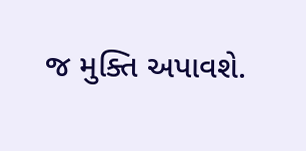જ મુક્તિ અપાવશે.